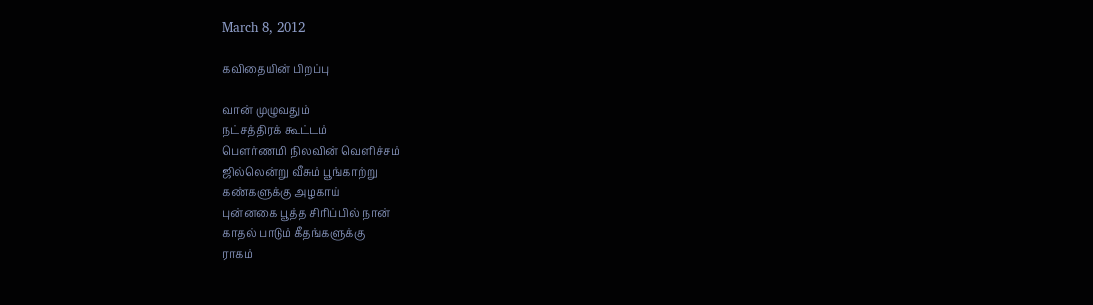March 8, 2012

கவிதையின் பிறப்பு

வான் முழுவதும்
நட்சத்திரக் கூட்டம்
பௌர்ணமி நிலவின் வெளிச்சம்
ஜில்லென்று வீசும் பூங்காற்று
கண்களுக்கு அழகாய்
புன்னகை பூத்த சிரிப்பில் நான்
காதல் பாடும் கீதங்களுக்கு
ராகம்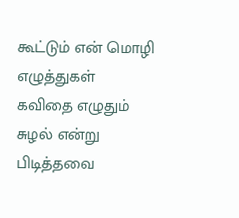கூட்டும் என் மொழி எழுத்துகள்
கவிதை எழுதும் சுழல் என்று
பிடித்தவை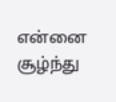என்னை சூழ்ந்து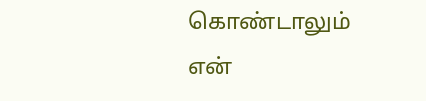கொண்டாலும்
என்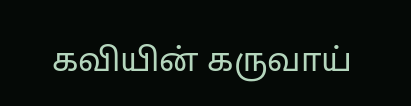கவியின் கருவாய்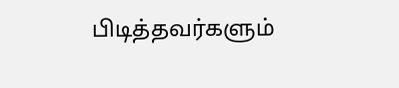பிடித்தவர்களும்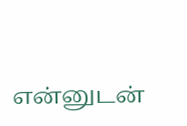என்னுடன்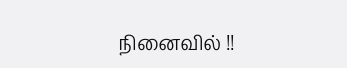நினைவில் !!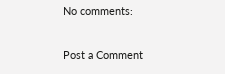No comments:

Post a Comment